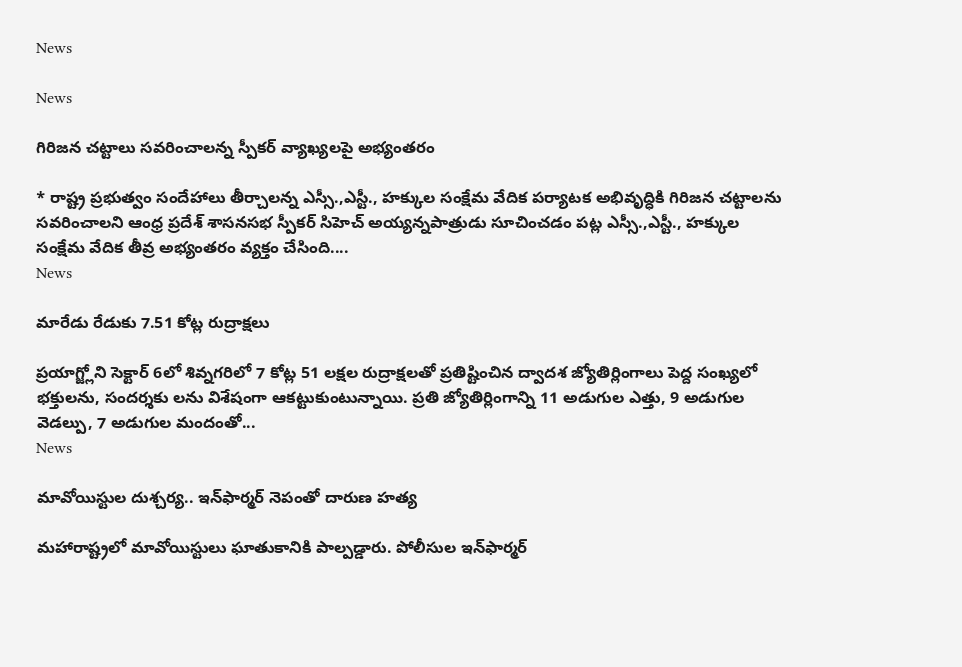News

News

గిరిజన చట్టాలు సవరించాలన్న స్పీకర్ వ్యాఖ్యలపై అభ్యంతరం

* రాష్ట్ర ప్రభుత్వం సందేహాలు తీర్చాలన్న ఎస్సీ.,ఎస్టీ., హక్కుల సంక్షేమ వేదిక పర్యాటక అభివృద్ధికి గిరిజన చట్టాలను సవరించాలని ఆంధ్ర ప్రదేశ్ శాసనసభ స్పీకర్ సిహెచ్ అయ్యన్నపాత్రుడు సూచించడం పట్ల ఎస్సీ.,ఎస్టీ., హక్కుల సంక్షేమ వేదిక తీవ్ర అభ్యంతరం వ్యక్తం చేసింది....
News

మారేడు రేడుకు 7.51 కోట్ల రుద్రాక్షలు

ప్రయాగ్జ్లోని సెక్టార్ 6లో శివ్నగరిలో 7 కోట్ల 51 లక్షల రుద్రాక్షలతో ప్రతిష్టించిన ద్వాదశ జ్యోతిర్లింగాలు పెద్ద సంఖ్యలో భక్తులను, సందర్శకు లను విశేషంగా ఆకట్టుకుంటున్నాయి. ప్రతి జ్యోతిర్లింగాన్ని 11 అడుగుల ఎత్తు, 9 అడుగుల వెడల్పు, 7 అడుగుల మందంతో...
News

మావోయిస్టుల దుశ్చర్య.. ఇన్‌ఫార్మర్‌ నెపంతో దారుణ హత్య

మహారాష్ట్రలో మావోయిస్టులు ఘాతుకానికి పాల్పడ్డారు. పోలీసుల ఇన్‌ఫార్మర్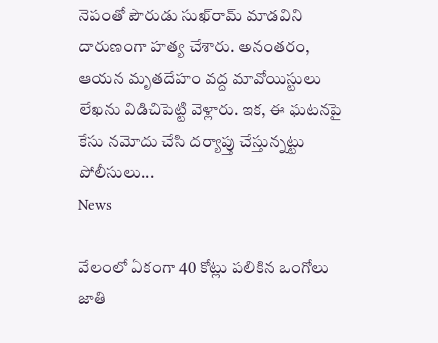నెపంతో పౌరుడు సుఖ్‌రామ్ మాడవిని దారుణంగా హత్య చేశారు. అనంతరం, ఆయన మృతదేహం వద్ద మావోయిస్టులు లేఖను విడిచిపెట్టి వెళ్లారు. ఇక, ఈ ఘటనపై కేసు నమోదు చేసి దర్యాప్తు చేస్తున్నట్టు పోలీసులు...
News

వేలంలో ఏకంగా 40 కోట్లు పలికిన ఒంగోలు జాతి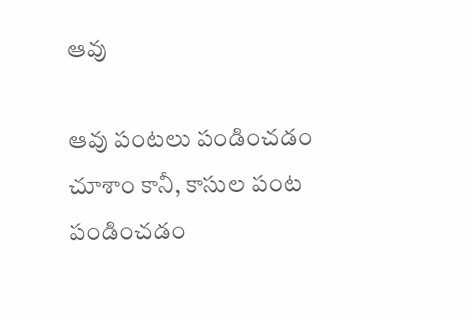ఆవు

ఆవు పంటలు పండించడం చూశాం కానీ, కాసుల పంట పండించడం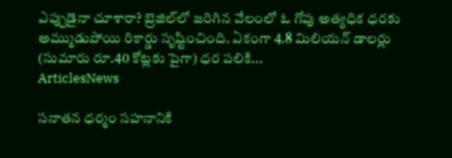ఎప్పుడైనా చూశారా? బ్రెజిల్‌లో జరిగిన వేలంలో ఓ గోవు అత్యధిక ధరకు అమ్ముడుపోయి రికార్డు సృష్టించింది. ఏకంగా 4.8 మిలియన్‌ డాలర్లు (సుమారు రూ.40 కోట్లకు పైగా) ధర పలికి...
ArticlesNews

సనాతన ధర్మం సహనానికి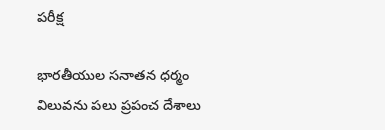పరీక్ష

భారతీయుల సనాతన ధర్మం విలువను పలు ప్రపంచ దేశాలు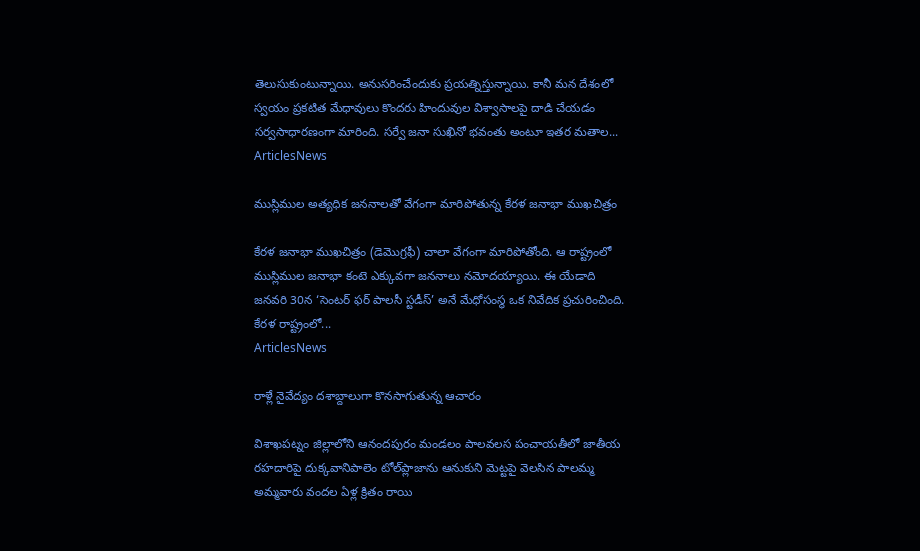తెలుసుకుంటున్నాయి. అనుసరించేందుకు ప్రయత్నిస్తున్నాయి. కానీ మన దేశంలో స్వయం ప్రకటిత మేధావులు కొందరు హిందువుల విశ్వాసాలపై దాడి చేయడం సర్వసాధారణంగా మారింది. సర్వే జనా సుఖినో భవంతు అంటూ ఇతర మతాల...
ArticlesNews

ముస్లిముల అత్యధిక జననాలతో వేగంగా మారిపోతున్న కేరళ జనాభా ముఖచిత్రం

కేరళ జనాభా ముఖచిత్రం (డెమొగ్రఫీ) చాలా వేగంగా మారిపోతోంది. ఆ రాష్ట్రంలో ముస్లిముల జనాభా కంటె ఎక్కువగా జననాలు నమోదయ్యాయి. ఈ యేడాది జనవరి 30న ‘సెంటర్ ఫర్ పాలసీ స్టడీస్’ అనే మేధోసంస్థ ఒక నివేదిక ప్రచురించింది. కేరళ రాష్ట్రంలో...
ArticlesNews

రాళ్లే నైవేద్యం దశాబ్దాలుగా కొనసాగుతున్న ఆచారం

విశాఖపట్నం జిల్లాలోని ఆనందపురం మండలం పాలవలస పంచాయతీలో జాతీయ రహదారిపై దుక్కవానిపాలెం టోల్‌ప్లాజాను ఆనుకుని మెట్టపై వెలసిన పాలమ్మ అమ్మవారు వందల ఏళ్ల క్రితం రాయి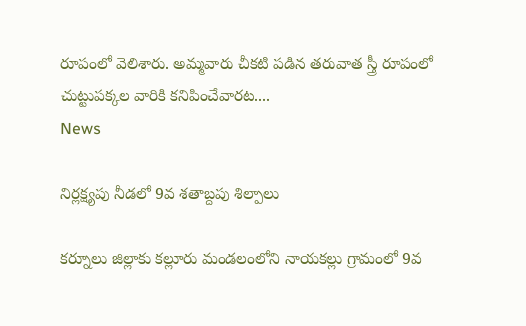రూపంలో వెలిశారు. అమ్మవారు చీకటి పడిన తరువాత స్త్రీ రూపంలో చుట్టుపక్కల వారికి కనిపించేవారట....
News

నిర్లక్ష్యపు నీడలో 9వ శతాబ్దపు శిల్పాలు

కర్నూలు జిల్లాకు కల్లూరు మండలంలోని నాయకల్లు గ్రామంలో 9వ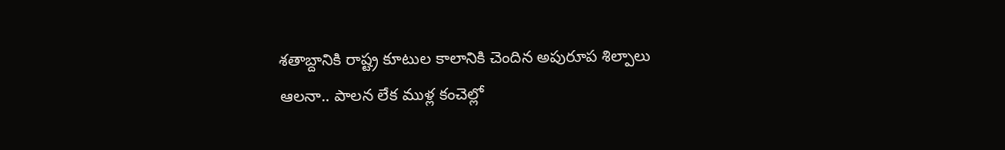శతాబ్దానికి రాష్ట్ర కూటుల కాలానికి చెందిన అపురూప శిల్పాలు ఆలనా.. పాలన లేక ముళ్ల కంచెల్లో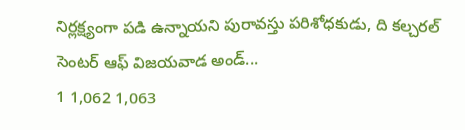నిర్లక్ష్యంగా పడి ఉన్నాయని పురావస్తు పరిశోధకుడు, ది కల్చరల్‌ సెంటర్‌ ఆఫ్‌ విజయవాడ అండ్‌...
1 1,062 1,063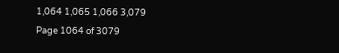1,064 1,065 1,066 3,079
Page 1064 of 3079